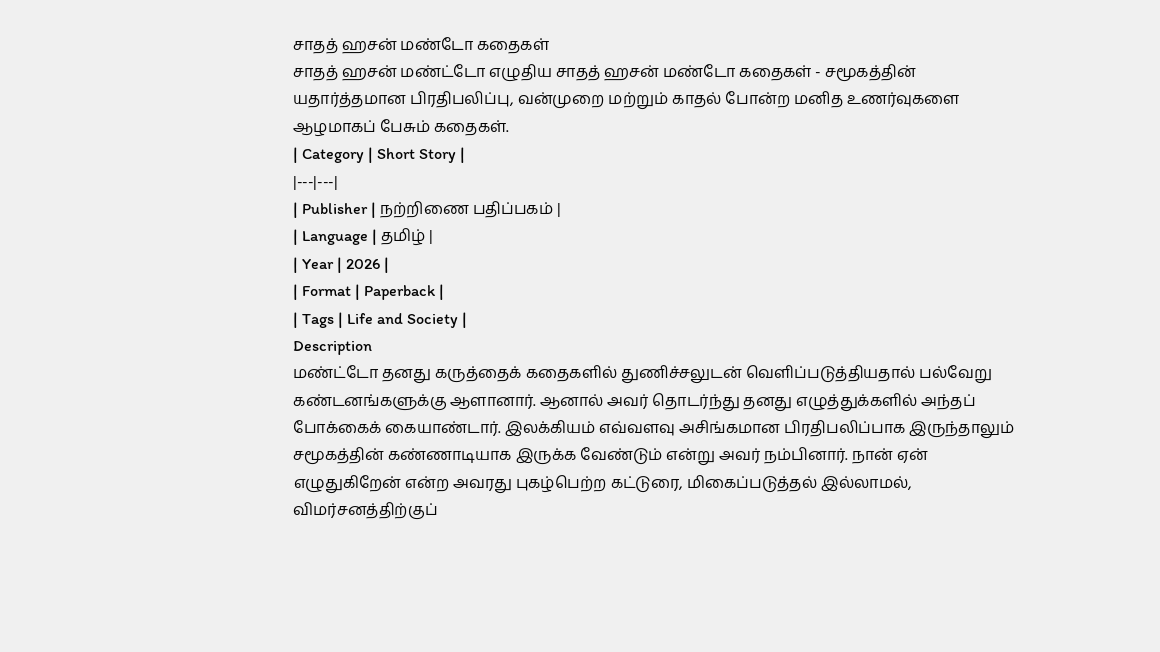சாதத் ஹசன் மண்டோ கதைகள்
சாதத் ஹசன் மண்ட்டோ எழுதிய சாதத் ஹசன் மண்டோ கதைகள் - சமூகத்தின் யதார்த்தமான பிரதிபலிப்பு, வன்முறை மற்றும் காதல் போன்ற மனித உணர்வுகளை ஆழமாகப் பேசும் கதைகள்.
| Category | Short Story |
|---|---|
| Publisher | நற்றிணை பதிப்பகம் |
| Language | தமிழ் |
| Year | 2026 |
| Format | Paperback |
| Tags | Life and Society |
Description
மண்ட்டோ தனது கருத்தைக் கதைகளில் துணிச்சலுடன் வெளிப்படுத்தியதால் பல்வேறு கண்டனங்களுக்கு ஆளானார். ஆனால் அவர் தொடர்ந்து தனது எழுத்துக்களில் அந்தப் போக்கைக் கையாண்டார். இலக்கியம் எவ்வளவு அசிங்கமான பிரதிபலிப்பாக இருந்தாலும் சமூகத்தின் கண்ணாடியாக இருக்க வேண்டும் என்று அவர் நம்பினார். நான் ஏன் எழுதுகிறேன் என்ற அவரது புகழ்பெற்ற கட்டுரை, மிகைப்படுத்தல் இல்லாமல், விமர்சனத்திற்குப்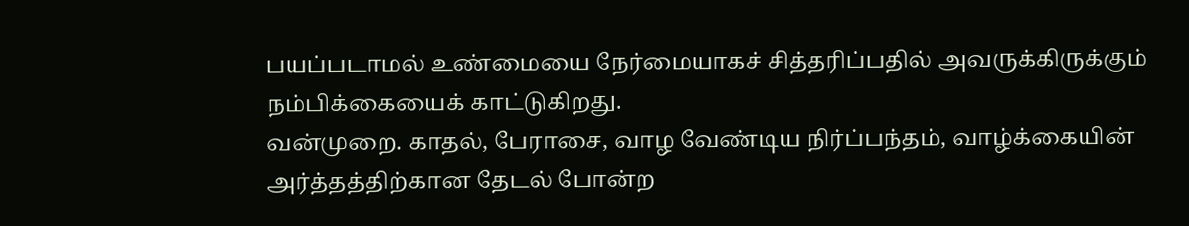பயப்படாமல் உண்மையை நேர்மையாகச் சித்தரிப்பதில் அவருக்கிருக்கும் நம்பிக்கையைக் காட்டுகிறது.
வன்முறை. காதல், பேராசை, வாழ வேண்டிய நிர்ப்பந்தம், வாழ்க்கையின் அர்த்தத்திற்கான தேடல் போன்ற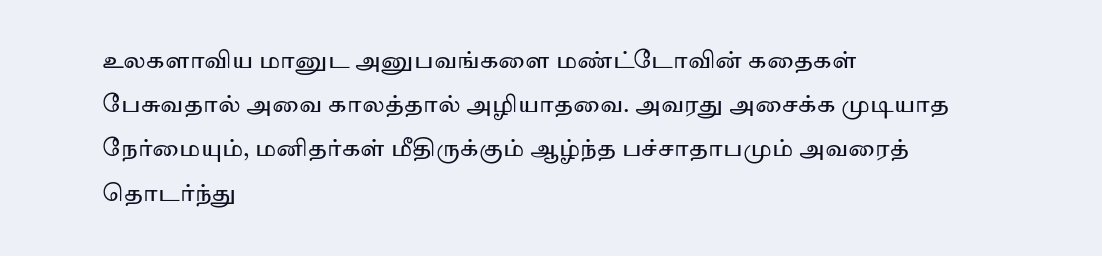உலகளாவிய மானுட அனுபவங்களை மண்ட்டோவின் கதைகள் பேசுவதால் அவை காலத்தால் அழியாதவை. அவரது அசைக்க முடியாத நேர்மையும், மனிதர்கள் மீதிருக்கும் ஆழ்ந்த பச்சாதாபமும் அவரைத் தொடர்ந்து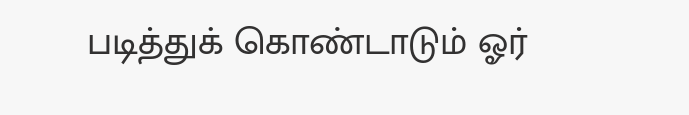படித்துக் கொண்டாடும் ஓர்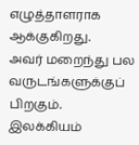எழுத்தாளராக ஆக்குகிறது.
அவர் மறைந்து பல வருடங்களுக்குப் பிறகும். இலக்கியம்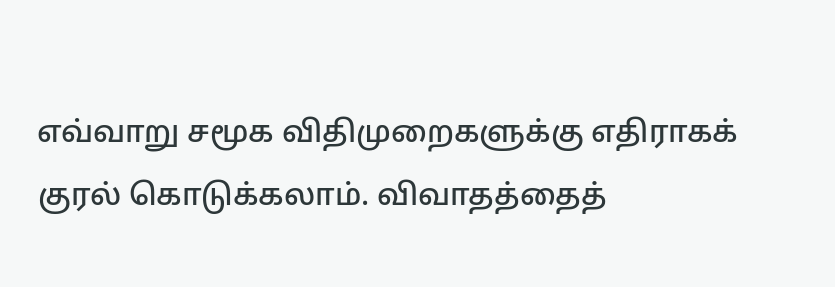எவ்வாறு சமூக விதிமுறைகளுக்கு எதிராகக் குரல் கொடுக்கலாம். விவாதத்தைத்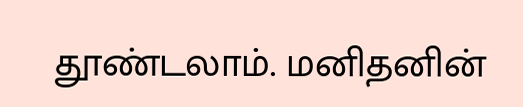தூண்டலாம். மனிதனின்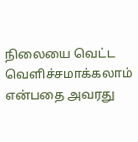நிலையை வெட்ட வெளிச்சமாக்கலாம் என்பதை அவரது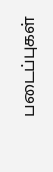படைப்புகள்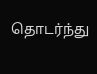தொடர்ந்து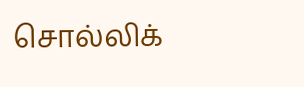சொல்லிக்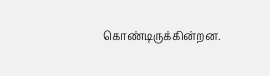கொண்டிருக்கின்றன.